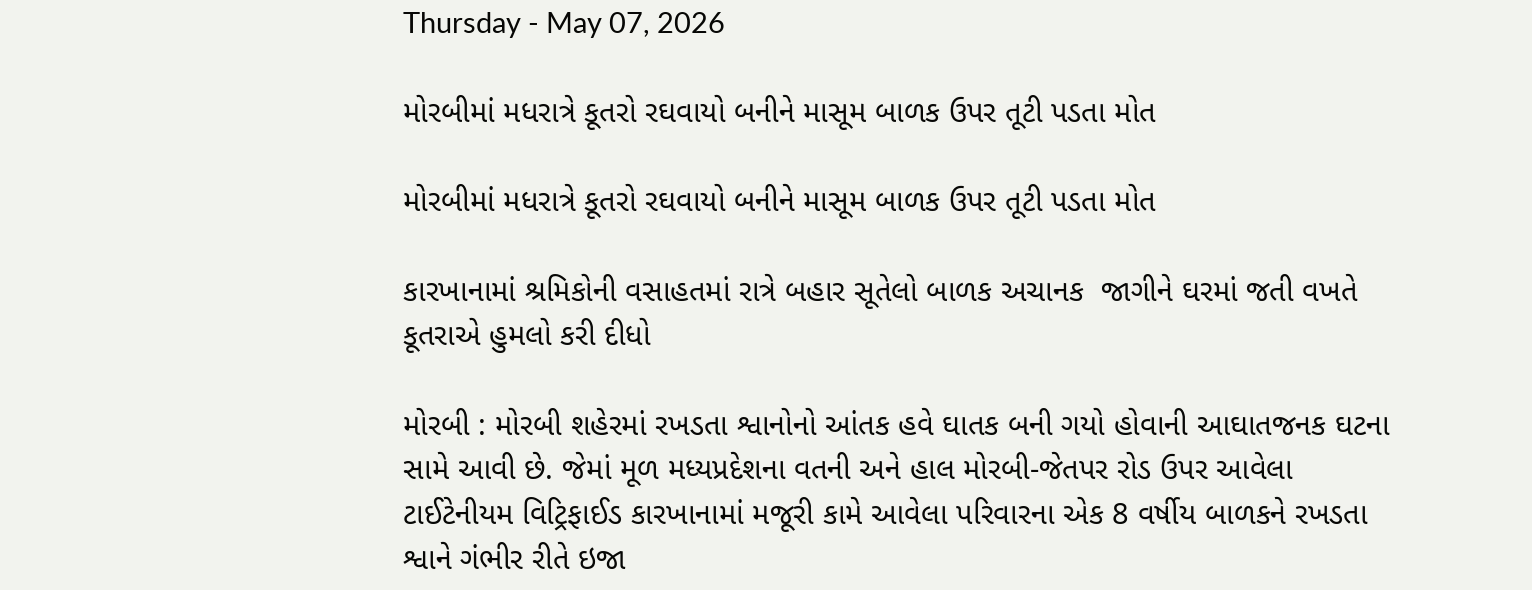Thursday - May 07, 2026

મોરબીમાં મધરાત્રે કૂતરો રઘવાયો બનીને માસૂમ બાળક ઉપર તૂટી પડતા મોત

મોરબીમાં મધરાત્રે કૂતરો રઘવાયો બનીને માસૂમ બાળક ઉપર તૂટી પડતા મોત

કારખાનામાં શ્રમિકોની વસાહતમાં રાત્રે બહાર સૂતેલો બાળક અચાનક  જાગીને ઘરમાં જતી વખતે કૂતરાએ હુમલો કરી દીધો

મોરબી : મોરબી શહેરમાં રખડતા શ્વાનોનો આંતક હવે ઘાતક બની ગયો હોવાની આઘાતજનક ઘટના સામે આવી છે. જેમાં મૂળ મધ્યપ્રદેશના વતની અને હાલ મોરબી-જેતપર રોડ ઉપર આવેલા ટાઈટેનીયમ વિટ્રિફાઈડ કારખાનામાં મજૂરી કામે આવેલા પરિવારના એક 8 વર્ષીય બાળકને રખડતા શ્વાને ગંભીર રીતે ઇજા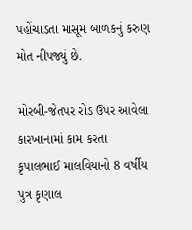પહોંચાડતા માસૂમ બાળકનું કરુણ મોત નીપજ્યું છે.

મોરબી-જેતપર રોડ ઉપર આવેલા કારખાનામાં કામ કરતા કૃપાલભાઈ માલવિયાનો 8 વર્ષીય પુત્ર કૃણાલ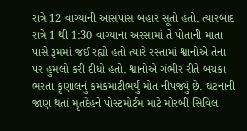રાત્રે 12 વાગ્યાની આસપાસ બહાર સૂતો હતો. ત્યારબાદ રાત્રે 1 થી 1:30 વાગ્યાના અરસામાં તે પોતાની માતા પાસે રૂમમાં જઈ રહ્યો હતો ત્યારે રસ્તામાં શ્વાનોએ તેના પર હુમલો કરી દીધો હતો. શ્વાનોએ ગંભીર રીતે બચકા ભરતા કૃણાલનું કમકમાટીભર્યું મોત નીપજ્યું છે. ઘટનાની જાણ થતાં મૃતદેહને પોસ્ટમોર્ટમ માટે મોરબી સિવિલ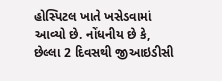હોસ્પિટલ ખાતે ખસેડવામાં આવ્યો છે. નોંધનીય છે કે, છેલ્લા 2 દિવસથી જીઆઇડીસી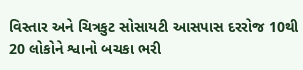વિસ્તાર અને ચિત્રકુટ સોસાયટી આસપાસ દરરોજ 10થી 20 લોકોને શ્વાનો બચકા ભરી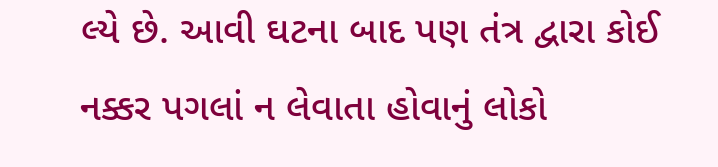લ્યે છે. આવી ઘટના બાદ પણ તંત્ર દ્વારા કોઈ નક્કર પગલાં ન લેવાતા હોવાનું લોકો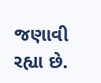જણાવી રહ્યા છે.